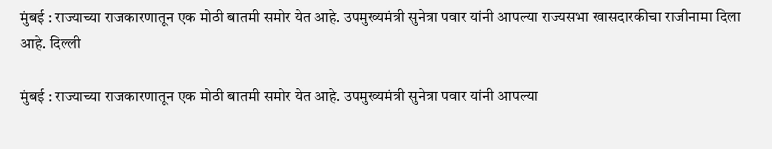मुंबई : राज्याच्या राजकारणातून एक मोठी बातमी समोर येत आहे. उपमुख्यमंत्री सुनेत्रा पवार यांनी आपल्या राज्यसभा खासदारकीचा राजीनामा दिला आहे. दिल्ली

मुंबई : राज्याच्या राजकारणातून एक मोठी बातमी समोर येत आहे. उपमुख्यमंत्री सुनेत्रा पवार यांनी आपल्या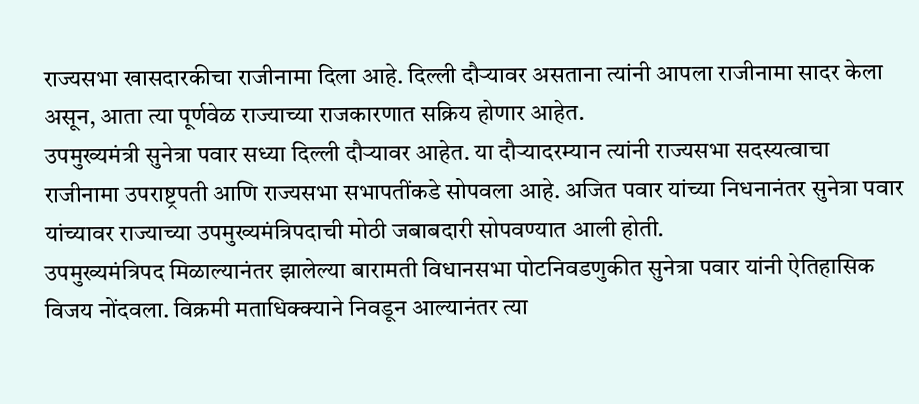राज्यसभा खासदारकीचा राजीनामा दिला आहे. दिल्ली दौऱ्यावर असताना त्यांनी आपला राजीनामा सादर केला असून, आता त्या पूर्णवेळ राज्याच्या राजकारणात सक्रिय होणार आहेत.
उपमुख्यमंत्री सुनेत्रा पवार सध्या दिल्ली दौऱ्यावर आहेत. या दौऱ्यादरम्यान त्यांनी राज्यसभा सदस्यत्वाचा राजीनामा उपराष्ट्रपती आणि राज्यसभा सभापतींकडे सोपवला आहे. अजित पवार यांच्या निधनानंतर सुनेत्रा पवार यांच्यावर राज्याच्या उपमुख्यमंत्रिपदाची मोठी जबाबदारी सोपवण्यात आली होती.
उपमुख्यमंत्रिपद मिळाल्यानंतर झालेल्या बारामती विधानसभा पोटनिवडणुकीत सुनेत्रा पवार यांनी ऐतिहासिक विजय नोंदवला. विक्रमी मताधिक्क्याने निवडून आल्यानंतर त्या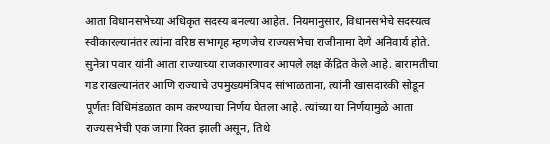आता विधानसभेच्या अधिकृत सदस्य बनल्या आहेत. नियमानुसार, विधानसभेचे सदस्यत्व स्वीकारल्यानंतर त्यांना वरिष्ठ सभागृह म्हणजेच राज्यसभेचा राजीनामा देणे अनिवार्य होते.
सुनेत्रा पवार यांनी आता राज्याच्या राजकारणावर आपले लक्ष केंद्रित केले आहे. बारामतीचा गड राखल्यानंतर आणि राज्याचे उपमुख्यमंत्रिपद सांभाळताना, त्यांनी खासदारकी सोडून पूर्णतः विधिमंडळात काम करण्याचा निर्णय घेतला आहे. त्यांच्या या निर्णयामुळे आता राज्यसभेची एक जागा रिक्त झाली असून, तिथे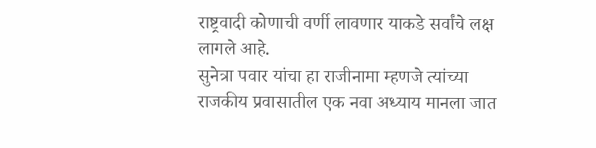राष्ट्रवादी कोणाची वर्णी लावणार याकडे सर्वांचे लक्ष लागले आहे.
सुनेत्रा पवार यांचा हा राजीनामा म्हणजे त्यांच्या राजकीय प्रवासातील एक नवा अध्याय मानला जात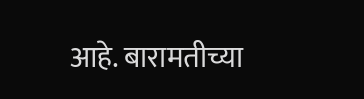आहे. बारामतीच्या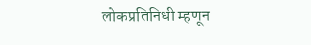लोकप्रतिनिधी म्हणून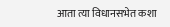आता त्या विधानसभेत कशा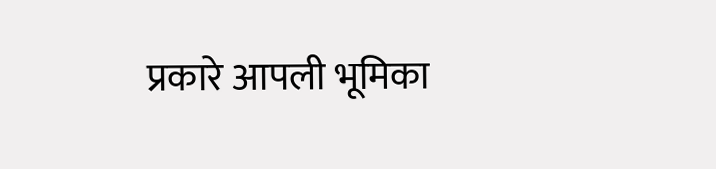प्रकारे आपली भूमिका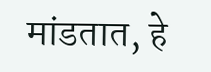मांडतात, हे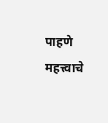पाहणे महत्त्वाचे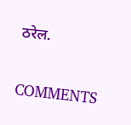ठरेल.

COMMENTS